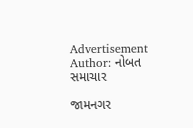Advertisement
Author: નોબત સમાચાર

જામનગર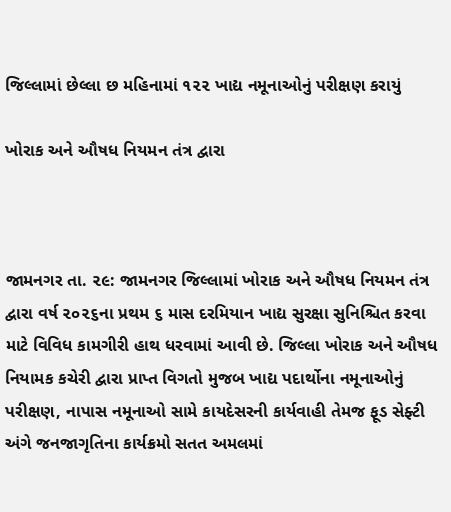જિલ્લામાં છેલ્લા છ મહિનામાં ૧૨૨ ખાદ્ય નમૂનાઓનું પરીક્ષણ કરાયું

ખોરાક અને ઔષધ નિયમન તંત્ર દ્વારા



જામનગર તા. ૨૯: જામનગર જિલ્લામાં ખોરાક અને ઔષધ નિયમન તંત્ર દ્વારા વર્ષ ૨૦૨૬ના પ્રથમ ૬ માસ દરમિયાન ખાદ્ય સુરક્ષા સુનિશ્ચિત કરવા માટે વિવિધ કામગીરી હાથ ધરવામાં આવી છે. જિલ્લા ખોરાક અને ઔષધ નિયામક કચેરી દ્વારા પ્રાપ્ત વિગતો મુજબ ખાદ્ય પદાર્થોના નમૂનાઓનું પરીક્ષણ, નાપાસ નમૂનાઓ સામે કાયદેસરની કાર્યવાહી તેમજ ફૂડ સેફ્ટી અંગે જનજાગૃતિના કાર્યક્રમો સતત અમલમાં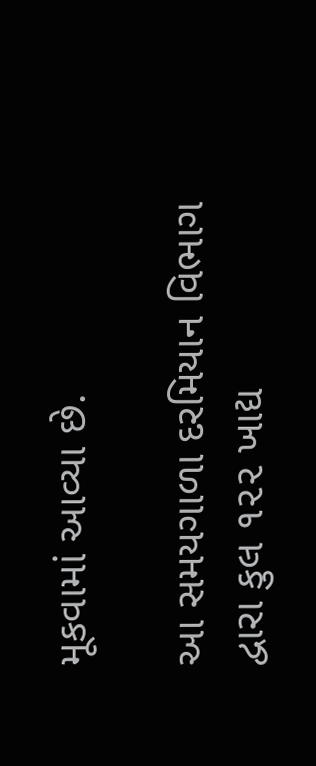મૂકવામાં આવ્યા છે.

આ સમયગાળા દરમિયાન વિભાગ દ્વારા કુલ ૧૨૨ ખાદ્ય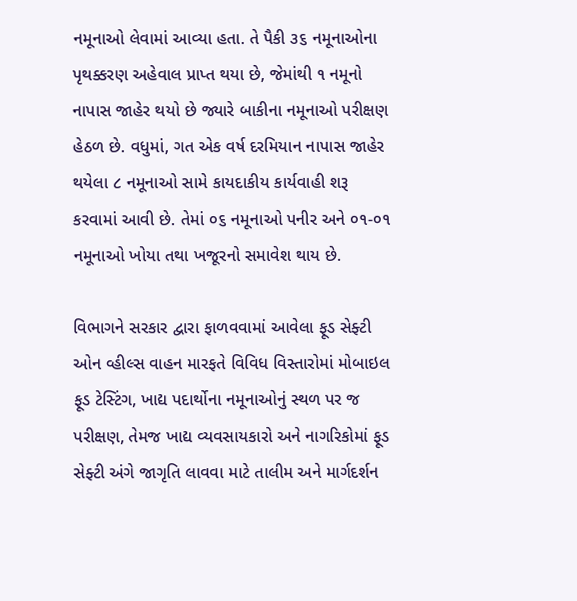નમૂનાઓ લેવામાં આવ્યા હતા. તે પૈકી ૩૬ નમૂનાઓના પૃથક્કરણ અહેવાલ પ્રાપ્ત થયા છે, જેમાંથી ૧ નમૂનો નાપાસ જાહેર થયો છે જ્યારે બાકીના નમૂનાઓ પરીક્ષણ હેઠળ છે. વધુમાં, ગત એક વર્ષ દરમિયાન નાપાસ જાહેર થયેલા ૮ નમૂનાઓ સામે કાયદાકીય કાર્યવાહી શરૂ કરવામાં આવી છે. તેમાં ૦૬ નમૂનાઓ પનીર અને ૦૧-૦૧ નમૂનાઓ ખોયા તથા ખજૂરનો સમાવેશ થાય છે.

વિભાગને સરકાર દ્વારા ફાળવવામાં આવેલા ફૂડ સેફ્ટી ઓન વ્હીલ્સ વાહન મારફતે વિવિધ વિસ્તારોમાં મોબાઇલ ફૂડ ટેસ્ટિંગ, ખાદ્ય પદાર્થોના નમૂનાઓનું સ્થળ પર જ પરીક્ષણ, તેમજ ખાદ્ય વ્યવસાયકારો અને નાગરિકોમાં ફૂડ સેફ્ટી અંગે જાગૃતિ લાવવા માટે તાલીમ અને માર્ગદર્શન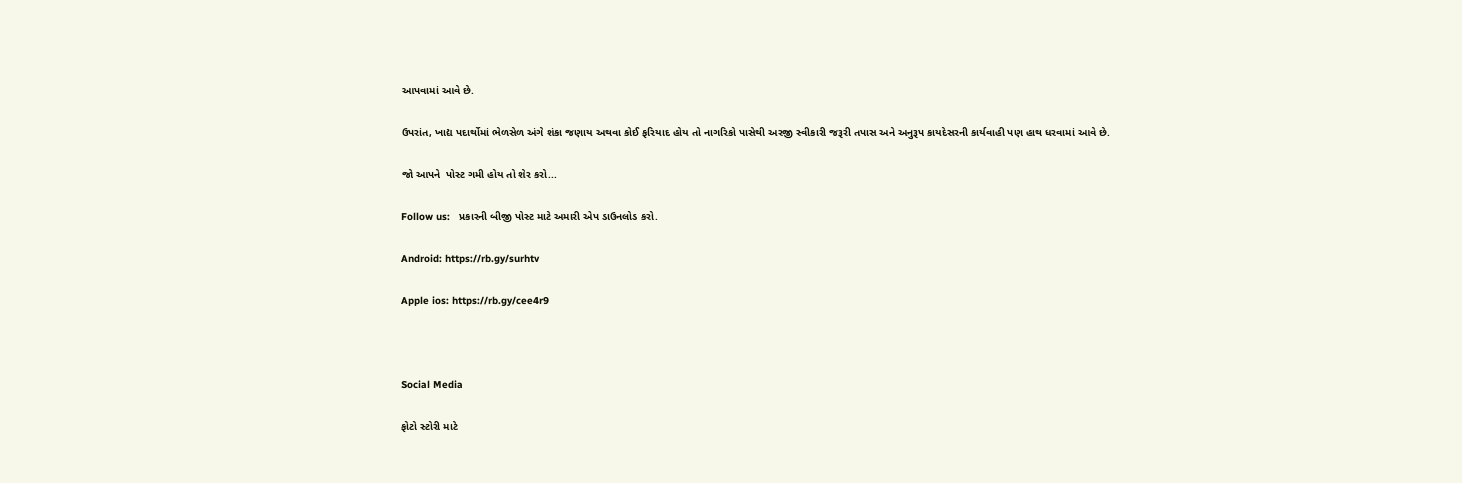આપવામાં આવે છે.

ઉપરાંત, ખાદ્ય પદાર્થોમાં ભેળસેળ અંગે શંકા જણાય અથવા કોઈ ફરિયાદ હોય તો નાગરિકો પાસેથી અરજી સ્વીકારી જરૂરી તપાસ અને અનુરૂપ કાયદેસરની કાર્યવાહી પણ હાથ ધરવામાં આવે છે.

જો આપને  પોસ્ટ ગમી હોય તો શેર કરો...

Follow us:   પ્રકારની બીજી પોસ્ટ માટે અમારી એપ ડાઉનલોડ કરો.

Android: https://rb.gy/surhtv

Apple ios: https://rb.gy/cee4r9



Social Media

ફોટો સ્ટોરી માટે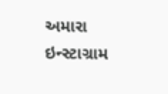અમારા ઇન્સ્ટાગ્રામ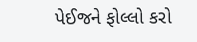પેઈજને ફોલ્લો કરો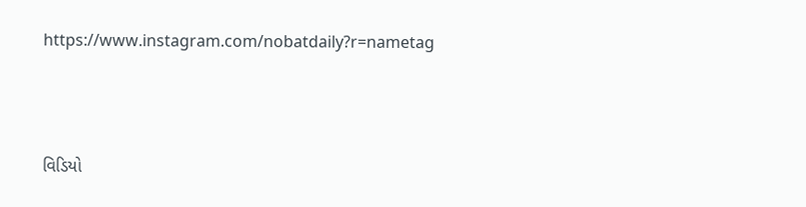https://www.instagram.com/nobatdaily?r=nametag



વિડિયો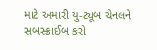માટે અમારી યુ-ટ્યૂબ ચેનલને સબસ્ક્રાઈબ કરો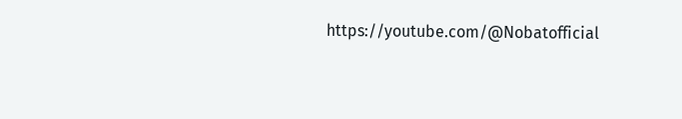https://youtube.com/@Nobatofficial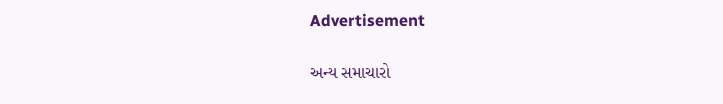Advertisement

અન્ય સમાચારો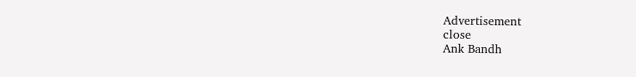Advertisement
close
Ank Bandh